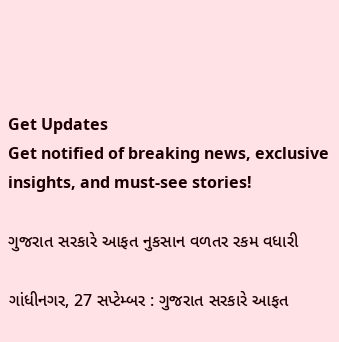Get Updates
Get notified of breaking news, exclusive insights, and must-see stories!

ગુજરાત સરકારે આફત નુકસાન વળતર રકમ વધારી

ગાંધીનગર, 27 સપ્ટેમ્બર : ગુજરાત સરકારે આફત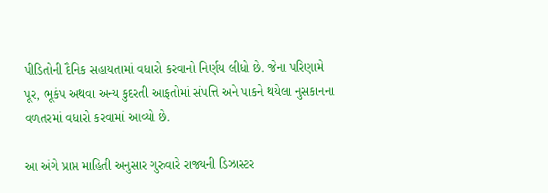પીડિતોની દૈનિક સહાયતામાં વધારો કરવાનો નિર્ણય લીધો છે. જેના પરિણામે પૂર, ભૂકંપ અથવા અન્ય કુદરતી આફતોમાં સંપત્તિ અને પાકને થયેલા નુસકાનના વળતરમાં વધારો કરવામાં આવ્યો છે.

આ અંગે પ્રાપ્ત માહિતી અનુસાર ગુરુવારે રાજ્યની ડિઝાસ્ટર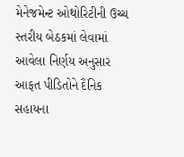મેનેજમેન્ટ ઓથોરિટીની ઉચ્ચ સ્તરીય બેઠકમાં લેવામાં આવેલા નિર્ણય અનુસાર આફત પીડિતોને દૈનિક સહાયના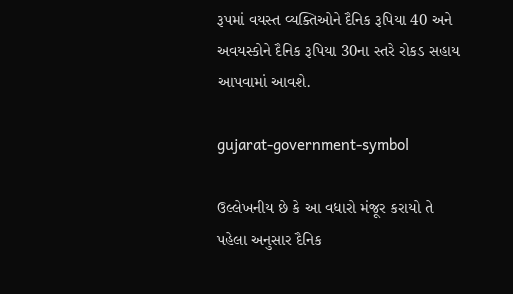રૂપમાં વયસ્ત વ્યક્તિઓને દૈનિક રૂપિયા 40 અને અવયસ્કોને દૈનિક રૂપિયા 30ના સ્તરે રોકડ સહાય આપવામાં આવશે.

gujarat-government-symbol

ઉલ્લેખનીય છે કે આ વધારો મંજૂર કરાયો તે પહેલા અનુસાર દૈનિક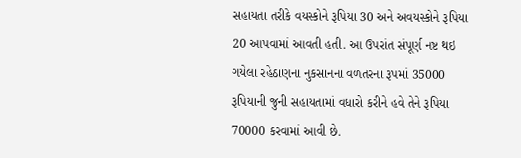સહાયતા તરીકે વયસ્કોને રૂપિયા 30 અને અવયસ્કોને રૂપિયા 20 આપવામાં આવતી હતી. આ ઉપરાંત સંપૂર્ણ નષ્ટ થઇ ગયેલા રહેઠાણના નુકસાનના વળતરના રૂપમાં 35000 રૂપિયાની જુની સહાયતામાં વધારો કરીને હવે તેને રૂપિયા 70000 કરવામાં આવી છે.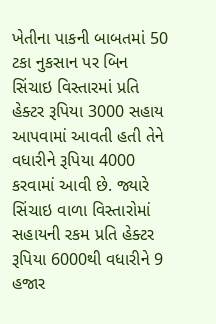ખેતીના પાકની બાબતમાં 50 ટકા નુકસાન પર બિન સિંચાઇ વિસ્તારમાં પ્રતિ હેક્ટર રૂપિયા 3000 સહાય આપવામાં આવતી હતી તેને વધારીને રૂપિયા 4000 કરવામાં આવી છે. જ્યારે સિંચાઇ વાળા વિસ્તારોમાં સહાયની રકમ પ્રતિ હેક્ટર રૂપિયા 6000થી વધારીને 9 હજાર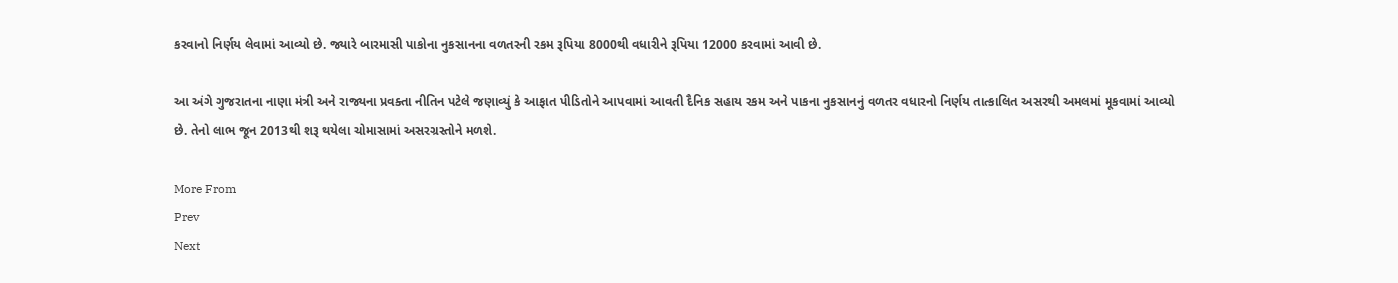કરવાનો નિર્ણય લેવામાં આવ્યો છે. જ્યારે બારમાસી પાકોના નુકસાનના વળતરની રકમ રૂપિયા 8000થી વધારીને રૂપિયા 12000 કરવામાં આવી છે.

આ અંગે ગુજરાતના નાણા મંત્રી અને રાજ્યના પ્રવક્તા નીતિન પટેલે જણાવ્યું કે આફાત પીડિતોને આપવામાં આવતી દૈનિક સહાય રકમ અને પાકના નુકસાનનું વળતર વધારનો નિર્ણય તાત્કાલિત અસરથી અમલમાં મૂકવામાં આવ્યો છે. તેનો લાભ જૂન 2013થી શરૂ થયેલા ચોમાસામાં અસરગ્રસ્તોને મળશે.

More From
Prev
Next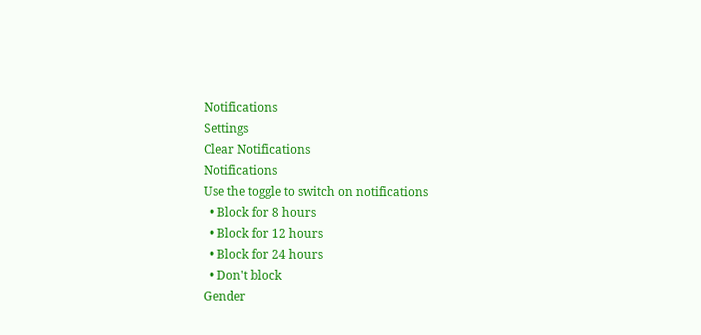Notifications
Settings
Clear Notifications
Notifications
Use the toggle to switch on notifications
  • Block for 8 hours
  • Block for 12 hours
  • Block for 24 hours
  • Don't block
Gender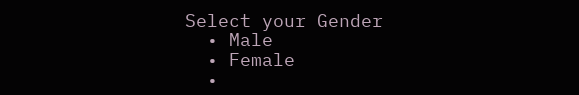Select your Gender
  • Male
  • Female
  •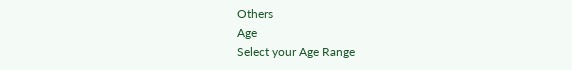Others
Age
Select your Age Range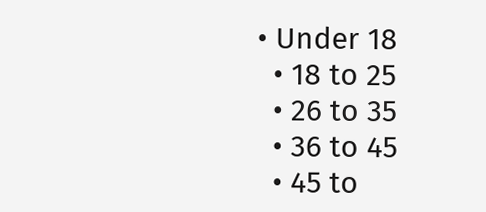• Under 18
  • 18 to 25
  • 26 to 35
  • 36 to 45
  • 45 to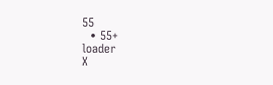55
  • 55+
loader
X